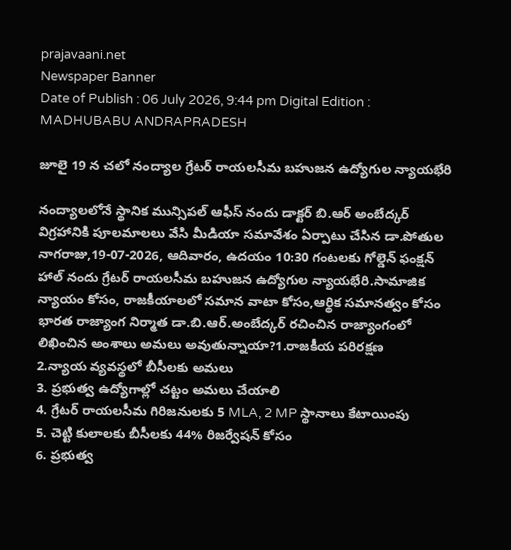prajavaani.net
Newspaper Banner
Date of Publish : 06 July 2026, 9:44 pm Digital Edition : MADHUBABU ANDRAPRADESH

జూలై 19 న చలో నంద్యాల గ్రేటర్ రాయలసీమ బహుజన ఉద్యోగుల న్యాయభేరి

నంద్యాలలోనే స్థానిక మున్సిపల్ ఆఫీస్ నందు డాక్టర్ బి.ఆర్ అంబేద్కర్ విగ్రహానికి పూలమాలలు వేసి మీడియా సమావేశం ఏర్పాటు చేసిన డా.పోతుల నాగరాజు,19-07-2026, ఆదివారం, ఉదయం 10:30 గంటలకు గోల్డెన్ ఫంక్షన్ హాల్ నందు గ్రేటర్ రాయలసీమ బహుజన ఉద్యోగుల న్యాయభేరి.సామాజిక న్యాయం కోసం, రాజకీయాలలో సమాన వాటా కోసం,ఆర్థిక సమానత్వం కోసం భారత రాజ్యాంగ నిర్మాత డా.బి.ఆర్.అంబేద్కర్ రచించిన రాజ్యాంగంలో లిఖించిన అంశాలు అమలు అవుతున్నాయా?1.రాజకీయ పరిరక్షణ
2.న్యాయ వ్యవస్థలో బీసీలకు అమలు
3. ప్రభుత్వ ఉద్యోగాల్లో చట్టం అమలు చేయాలి
4. గ్రేటర్ రాయలసీమ గిరిజనులకు 5 MLA, 2 MP స్థానాలు కేటాయింపు
5. చెట్టి కులాలకు బీసీలకు 44% రిజర్వేషన్ కోసం
6. ప్రభుత్వ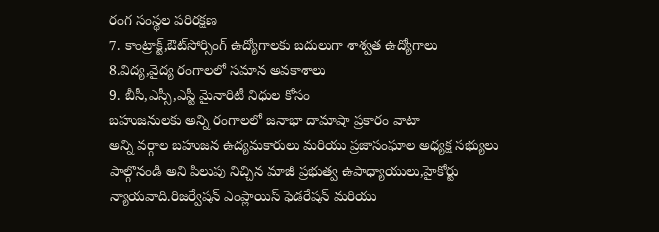రంగ సంస్థల పరిరక్షణ
7. కాంట్రాక్ట్,ఔట్‌సోర్సింగ్ ఉద్యోగాలకు బదులుగా శాశ్వత ఉద్యోగాలు
8.విద్య,వైద్య రంగాలలో సమాన అవకాశాలు
9. బీసీ,ఎస్సీ,ఎస్టీ మైనారిటీ నిధుల కోసం
బహుజనులకు అన్ని రంగాలలో జనాభా దామాషా ప్రకారం వాటా
అన్ని వర్గాల బహుజన ఉద్యమకారులు మరియు ప్రజాసంఘాల అధ్యక్ష సభ్యులు పాల్గొనండి అని పిలుపు నిచ్చిన మాజీ ప్రభుత్వ ఉపాధ్యాయులు,హైకోర్టు న్యాయవాది.రిజర్వేషన్ ఎంప్లాయిస్ ఫెడరేషన్ మరియు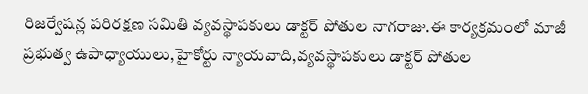రిజర్వేషన్ల పరిరక్షణ సమితి వ్యవస్థాపకులు డాక్టర్ పోతుల నాగరాజు.ఈ కార్యక్రమంలో మాజీ ప్రభుత్వ ఉపాధ్యాయులు,హైకోర్టు న్యాయవాది,వ్యవస్థాపకులు డాక్టర్ పోతుల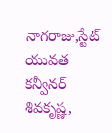నాగరాజు,స్టేట్ యువత కన్వీనర్ శివకృష్ణ,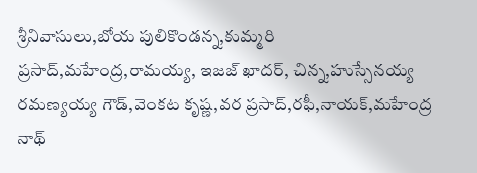శ్రీనివాసులు,బోయ పులికొండన్న,కుమ్మరి ప్రసాద్,మహేంద్ర,రామయ్య, ఇజజ్ ఖాదర్, చిన్న,హుస్సేనయ్య రమణ్యయ్య గౌడ్,వెంకట కృష్ణ,వర ప్రసాద్,రఫీ,నాయక్,మహేంద్ర నాథ్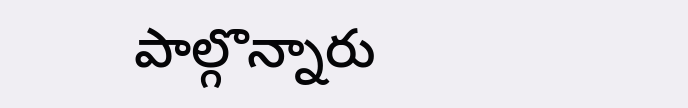పాల్గొన్నారు